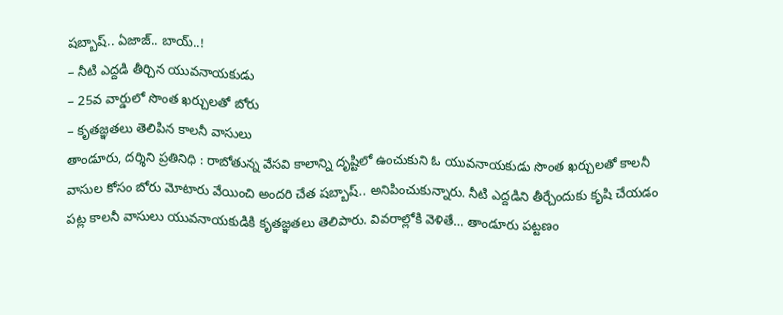షబ్బాష్.. ఏజాజ్.. బాయ్..!
– నీటి ఎద్దడి తీర్చిన యువనాయకుడు
– 25వ వార్డులో సొంత ఖర్చులతో బోరు
– కృతజ్ఞతలు తెలిపిన కాలనీ వాసులు
తాండూరు, దర్శిని ప్రతినిధి : రాబోతున్న వేసవి కాలాన్ని దృష్టిలో ఉంచుకుని ఓ యువనాయకుడు సొంత ఖర్చులతో కాలనీ వాసుల కోసం బోరు మోటారు వేయించి అందరి చేత షబ్బాష్.. అనిపించుకున్నారు. నీటి ఎద్దడిని తీర్చేందుకు కృషి చేయడం పట్ల కాలనీ వాసులు యువనాయకుడికి కృతజ్ఞతలు తెలిపారు. వివరాల్లోకి వెళితే… తాండూరు పట్టణం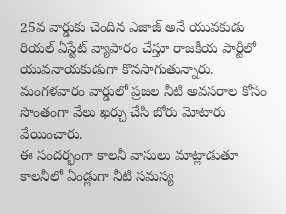25వ వార్డుకు చెందిన ఎజాజ్ అనే యువకుడు రియల్ ఏస్టేట్ వ్యాపారం చేస్తూ రాజకీయ పార్టీలో యువనాయకుడుగా కొనసాగుతున్నారు. మంగళవారం వార్డులో ప్రజల నీటి అవసరాల కోసం సొంతంగా వేలు ఖర్చు చేసి బోరు మోటారు వేయించారు.
ఈ సందర్భంగా కాలనీ వాసులు మాట్లాడుతూ కాలనీలో ఏండ్లుగా నీటి సమస్య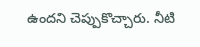ఉందని చెప్పుకొచ్చారు. నీటి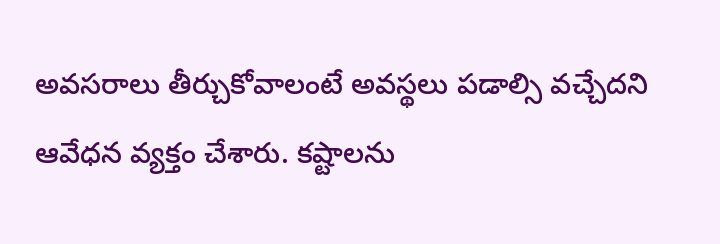అవసరాలు తీర్చుకోవాలంటే అవస్థలు పడాల్సి వచ్చేదని ఆవేధన వ్యక్తం చేశారు. కష్టాలను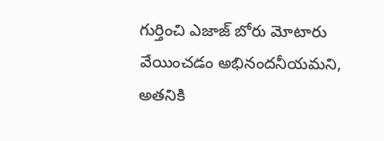గుర్తించి ఎజాజ్ బోరు మోటారు వేయించడం అభినందనీయమని, అతనికి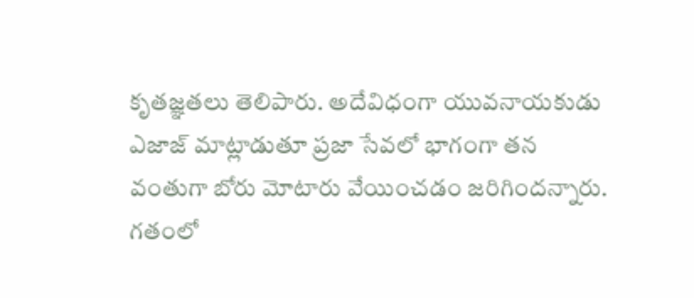కృతజ్ఞతలు తెలిపారు. అదేవిధంగా యువనాయకుడు ఎజాజ్ మాట్లాడుతూ ప్రజా సేవలో భాగంగా తన వంతుగా బోరు మోటారు వేయించడం జరిగిందన్నారు.
గతంలో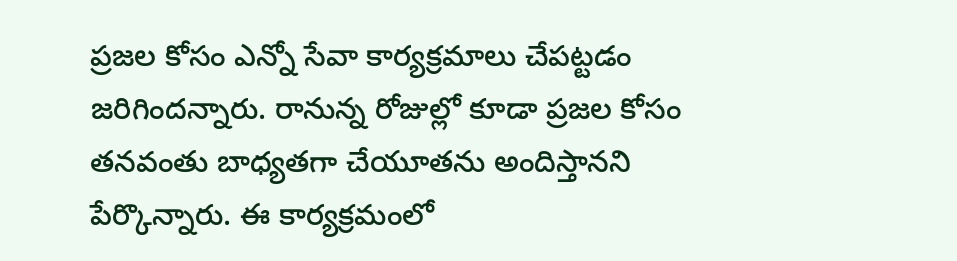ప్రజల కోసం ఎన్నో సేవా కార్యక్రమాలు చేపట్టడం జరిగిందన్నారు. రానున్న రోజుల్లో కూడా ప్రజల కోసం తనవంతు బాధ్యతగా చేయూతను అందిస్తానని పేర్కొన్నారు. ఈ కార్యక్రమంలో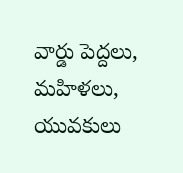వార్డు పెద్దలు, మహిళలు, యువకులు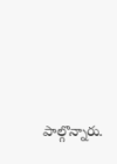పాల్గొన్నారు.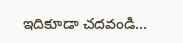ఇదికూడా చదవండి…